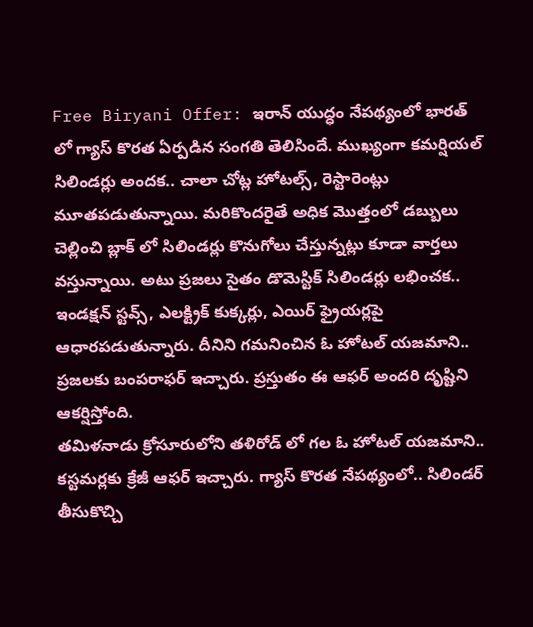Free Biryani Offer: ఇరాన్ యుద్ధం నేపథ్యంలో భారత్ లో గ్యాస్ కొరత ఏర్పడిన సంగతి తెలిసిందే. ముఖ్యంగా కమర్షియల్ సిలిండర్లు అందక.. చాలా చోట్ల హోటల్స్, రెస్టారెంట్లు మూతపడుతున్నాయి. మరికొందరైతే అధిక మెుత్తంలో డబ్బులు చెల్లించి బ్లాక్ లో సిలిండర్లు కొనుగోలు చేస్తున్నట్లు కూడా వార్తలు వస్తున్నాయి. అటు ప్రజలు సైతం డొమెస్టిక్ సిలిండర్లు లభించక.. ఇండక్షన్ స్టవ్స్, ఎలక్ట్రిక్ కుక్కర్లు, ఎయిర్ ఫ్రైయర్లపై ఆధారపడుతున్నారు. దీనిని గమనించిన ఓ హోటల్ యజమాని.. ప్రజలకు బంపరాఫర్ ఇచ్చారు. ప్రస్తుతం ఈ ఆఫర్ అందరి దృష్టిని ఆకర్షిస్తోంది.
తమిళనాడు క్రోసూరులోని తళిరోడ్ లో గల ఓ హోటల్ యజమాని.. కస్టమర్లకు క్రేజీ ఆఫర్ ఇచ్చారు. గ్యాస్ కొరత నేపథ్యంలో.. సిలిండర్ తీసుకొచ్చి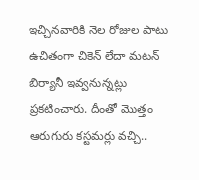ఇచ్చినవారికి నెల రోజుల పాటు ఉచితంగా చికెన్ లేదా మటన్ బిర్యానీ ఇవ్వనున్నట్లు ప్రకటించారు. దీంతో మెుత్తం ఆరుగురు కస్టమర్లు వచ్చి..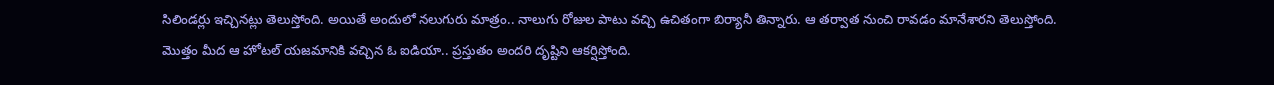సిలిండర్లు ఇచ్చినట్లు తెలుస్తోంది. అయితే అందులో నలుగురు మాత్రం.. నాలుగు రోజుల పాటు వచ్చి ఉచితంగా బిర్యానీ తిన్నారు. ఆ తర్వాత నుంచి రావడం మానేశారని తెలుస్తోంది. మెుత్తం మీద ఆ హోటల్ యజమానికి వచ్చిన ఓ ఐడియా.. ప్రస్తుతం అందరి దృష్టిని ఆకర్షిస్తోంది.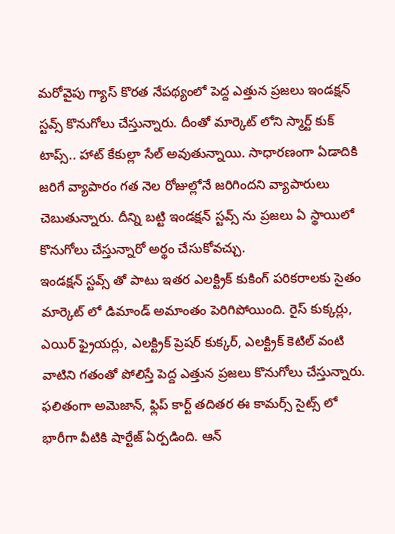మరోవైపు గ్యాస్ కొరత నేపథ్యంలో పెద్ద ఎత్తున ప్రజలు ఇండక్షన్ స్టవ్స్ కొనుగోలు చేస్తున్నారు. దీంతో మార్కెట్ లోని స్మార్ట్ కుక్ టాప్స్.. హాట్ కేకుల్లా సేల్ అవుతున్నాయి. సాధారణంగా ఏడాదికి జరిగే వ్యాపారం గత నెల రోజుల్లోనే జరిగిందని వ్యాపారులు చెబుతున్నారు. దీన్ని బట్టి ఇండక్షన్ స్టవ్స్ ను ప్రజలు ఏ స్థాయిలో కొనుగోలు చేస్తున్నారో అర్థం చేసుకోవచ్చు.
ఇండక్షన్ స్టవ్స్ తో పాటు ఇతర ఎలక్ట్రిక్ కుకింగ్ పరికరాలకు సైతం మార్కెట్ లో డిమాండ్ అమాంతం పెరిగిపోయింది. రైస్ కుక్కర్లు, ఎయిర్ ఫ్రైయర్లు, ఎలక్ట్రిక్ ప్రెషర్ కుక్కర్, ఎలక్ట్రిక్ కెటిల్ వంటి వాటిని గతంతో పోలిస్తే పెద్ద ఎత్తున ప్రజలు కొనుగోలు చేస్తున్నారు. ఫలితంగా అమెజాన్, ఫ్లిప్ కార్ట్ తదితర ఈ కామర్స్ సైట్స్ లో భారీగా వీటికి షార్టేజ్ ఏర్పడింది. ఆన్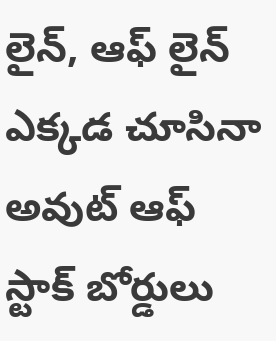లైన్, ఆఫ్ లైన్ ఎక్కడ చూసినా అవుట్ ఆఫ్ స్టాక్ బోర్డులు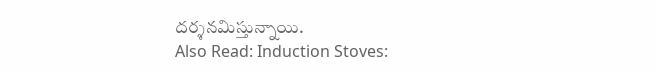దర్శనమిస్తున్నాయి.
Also Read: Induction Stoves: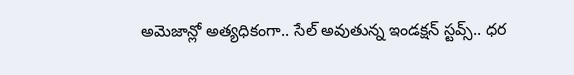అమెజాన్లో అత్యధికంగా.. సేల్ అవుతున్న ఇండక్షన్ స్టవ్స్.. ధర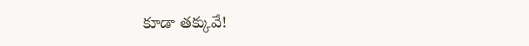కూడా తక్కువే!